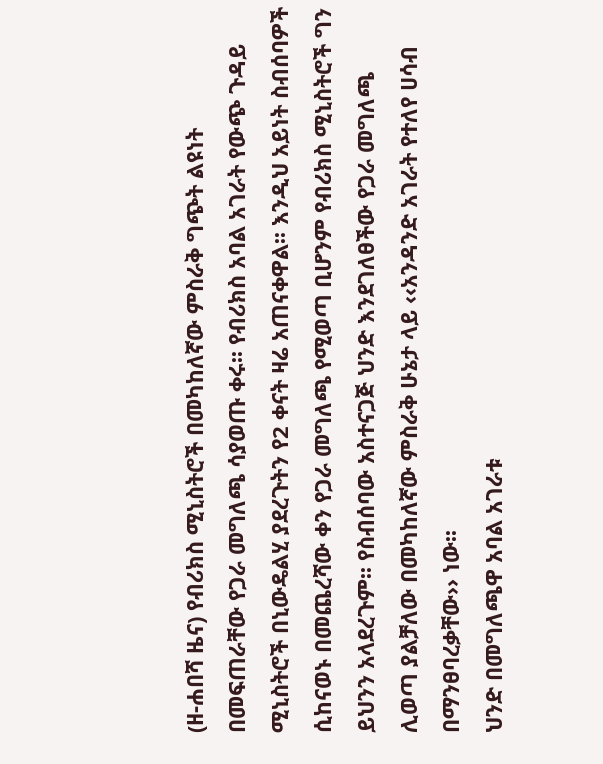(ዘ-ሐበሻ ዜና) የብሪክስ ሚኒስትሮች በመካከለኛው ምስራቅ ግጭት ልዩነት በመፍጠራቸው የጋራ መግለጫ ሳያወጡ ቀሩ፡፡ የብሪክስ አባል አገራት የውጭ ጉዳይ ሚኒስትሮች በኒውዴልሂ ያደረጉትን የ2 ቀናት ዛሬ አጠናቀዋል፡፡ እንዲህ አይነት ስብሰባዎች ሲከናወኑ በመጨረሻው ቀን የጋራ መግለጫ የሚወጣ ቢሆንም የብሪክስ ሚኒስትሮች ግን ይህንን አላደረጉም፡፡ የስብሰባው አስተናጋጅ ህንድ እንደገለፀችው የጋራ መግለጫ ሊወጣ ያልቻለው በመካከለኛው ምስራቅ ሁኔታ ላይ ‹‹አንዳንድ አገራት የተለየ ሀሳብ በማንፀባረቃቸው›› ነው፡፡
ህንድ በመግለጫዋ አባል አገራቱ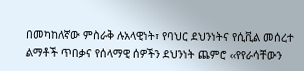በመካከለኛው ምስራቅ ሉአላዊነት፣ የባህር ደህንነትና የሲቪል መሰረተ ልማቶች ጥበቃና የሰላማዊ ሰዎችን ደህንነት ጨምሮ ‹‹የየራሳቸውን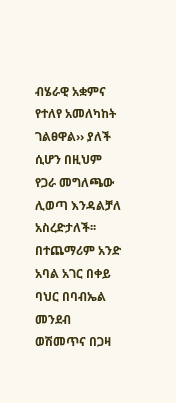ብሄራዊ አቋምና የተለየ አመለካከት ገልፀዋል›› ያለች ሲሆን በዚህም የጋራ መግለጫው ሊወጣ እንዳልቻለ አስረድታለች፡፡
በተጨማሪም አንድ አባል አገር በቀይ ባህር በባብኤል መንደብ ወሽመጥና በጋዛ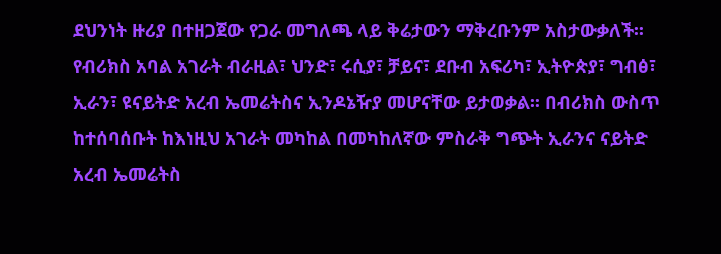ደህንነት ዙሪያ በተዘጋጀው የጋራ መግለጫ ላይ ቅሬታውን ማቅረቡንም አስታውቃለች፡፡ የብሪክስ አባል አገራት ብራዚል፣ ህንድ፣ ሩሲያ፣ ቻይና፣ ደቡብ አፍሪካ፣ ኢትዮጵያ፣ ግብፅ፣ ኢራን፣ ዩናይትድ አረብ ኤመሬትስና ኢንዶኔዥያ መሆናቸው ይታወቃል፡፡ በብሪክስ ውስጥ ከተሰባሰቡት ከእነዚህ አገራት መካከል በመካከለኛው ምስራቅ ግጭት ኢራንና ናይትድ አረብ ኤመሬትስ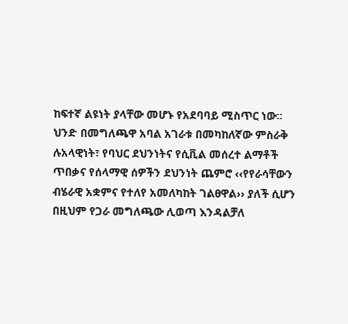ከፍተኛ ልዩነት ያላቸው መሆኑ የአደባባይ ሚስጥር ነው፡፡
ህንድ በመግለጫዋ አባል አገራቱ በመካከለኛው ምስራቅ ሉአላዊነት፣ የባህር ደህንነትና የሲቪል መሰረተ ልማቶች ጥበቃና የሰላማዊ ሰዎችን ደህንነት ጨምሮ ‹‹የየራሳቸውን ብሄራዊ አቋምና የተለየ አመለካከት ገልፀዋል›› ያለች ሲሆን በዚህም የጋራ መግለጫው ሊወጣ እንዳልቻለ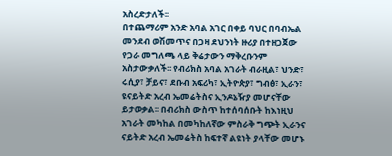አስረድታለች፡፡
በተጨማሪም አንድ አባል አገር በቀይ ባህር በባብኤል መንደብ ወሽመጥና በጋዛ ደህንነት ዙሪያ በተዘጋጀው የጋራ መግለጫ ላይ ቅሬታውን ማቅረቡንም አስታውቃለች፡፡ የብሪክስ አባል አገራት ብራዚል፣ ህንድ፣ ሩሲያ፣ ቻይና፣ ደቡብ አፍሪካ፣ ኢትዮጵያ፣ ግብፅ፣ ኢራን፣ ዩናይትድ አረብ ኤመሬትስና ኢንዶኔዥያ መሆናቸው ይታወቃል፡፡ በብሪክስ ውስጥ ከተሰባሰቡት ከእነዚህ አገራት መካከል በመካከለኛው ምስራቅ ግጭት ኢራንና ናይትድ አረብ ኤመሬትስ ከፍተኛ ልዩነት ያላቸው መሆኑ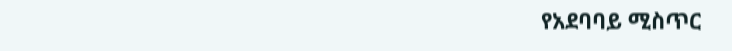የአደባባይ ሚስጥር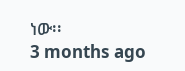ነው፡፡
3 months ago